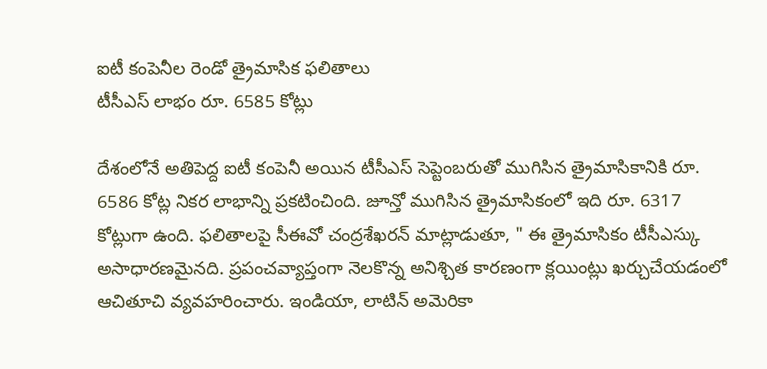ఐటీ కంపెనీల రెండో త్రైమాసిక ఫలితాలు
టీసీఎస్ లాభం రూ. 6585 కోట్లు

దేశంలోనే అతిపెద్ద ఐటీ కంపెనీ అయిన టీసీఎస్ సెప్టెంబరుతో ముగిసిన త్రైమాసికానికి రూ. 6586 కోట్ల నికర లాభాన్ని ప్రకటించింది. జూన్తో ముగిసిన త్రైమాసికంలో ఇది రూ. 6317 కోట్లుగా ఉంది. ఫలితాలపై సీఈవో చంద్రశేఖరన్ మాట్లాడుతూ, " ఈ త్రైమాసికం టీసీఎస్కు అసాధారణమైనది. ప్రపంచవ్యాప్తంగా నెలకొన్న అనిశ్చిత కారణంగా క్లయింట్లు ఖర్చుచేయడంలో ఆచితూచి వ్యవహరించారు. ఇండియా, లాటిన్ అమెరికా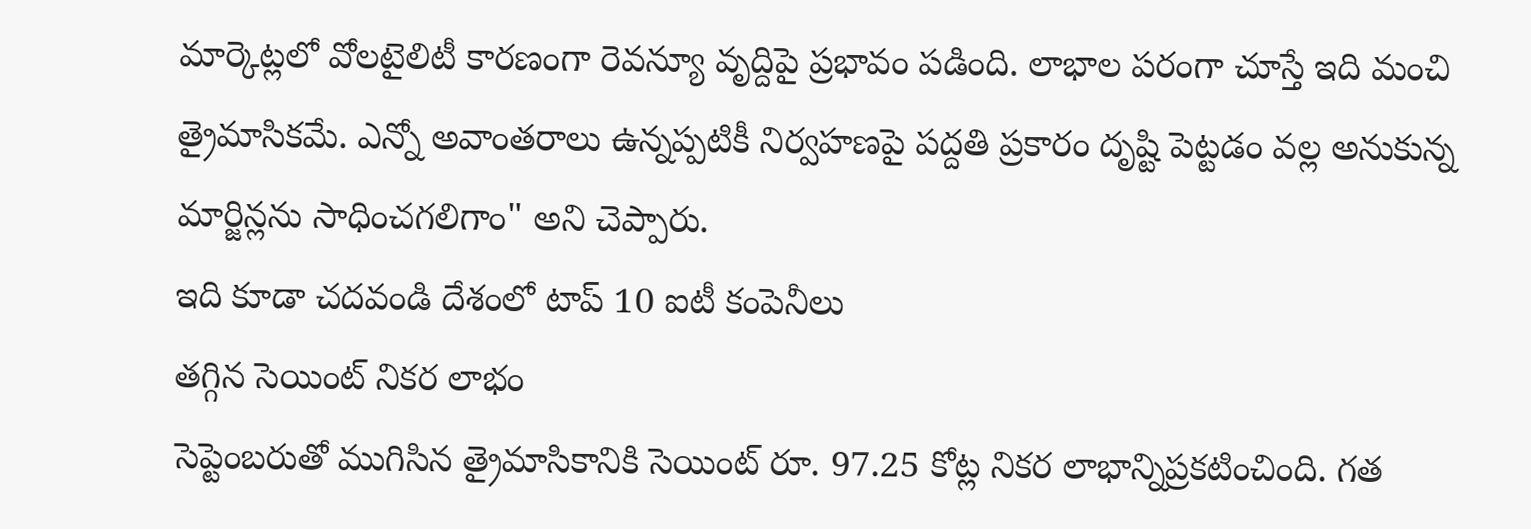మార్కెట్లలో వోలటైలిటీ కారణంగా రెవన్యూ వృద్దిపై ప్రభావం పడింది. లాభాల పరంగా చూస్తే ఇది మంచి త్రైమాసికమే. ఎన్నో అవాంతరాలు ఉన్నప్పటికీ నిర్వహణపై పద్దతి ప్రకారం దృష్టి పెట్టడం వల్ల అనుకున్న మార్జిన్లను సాధించగలిగాం" అని చెప్పారు.
ఇది కూడా చదవండి దేశంలో టాప్ 10 ఐటీ కంపెనీలు
తగ్గిన సెయింట్ నికర లాభం
సెప్టెంబరుతో ముగిసిన త్రైమాసికానికి సెయింట్ రూ. 97.25 కోట్ల నికర లాభాన్నిప్రకటించింది. గత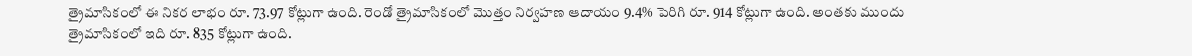త్రైమాసికంలో ఈ నికర లాభం రూ. 73.97 కోట్లుగా ఉంది. రెండో త్రైమాసికంలో మొత్తం నిర్వహణ ఆదాయం 9.4% పెరిగి రూ. 914 కోట్లుగా ఉంది. అంతకు ముందు త్రైమాసికంలో ఇది రూ. 835 కోట్లుగా ఉంది.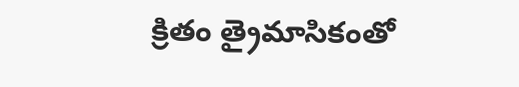క్రితం త్రైమాసికంతో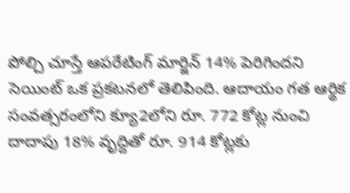పోల్చి చూస్తే ఆపరేటింగ్ మార్జిన్ 14% పెరిగిందని సెయింట్ ఒక ప్రకటనలో తెలిపింది. ఆదాయం గత ఆర్థిక సంవత్సరంలోని క్యూ2లోని రూ. 772 కోట్ల నుంచి దాదాపు 18% వృద్దితో రూ. 914 కోట్లకు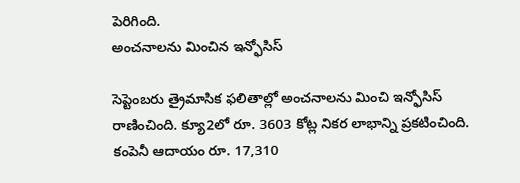పెరిగింది.
అంచనాలను మించిన ఇన్ఫోసిస్

సెప్టెంబరు త్రైమాసిక ఫలితాల్లో అంచనాలను మించి ఇన్ఫోసిస్ రాణించింది. క్యూ2లో రూ. 3603 కోట్ల నికర లాభాన్ని ప్రకటించింది. కంపెనీ ఆదాయం రూ. 17,310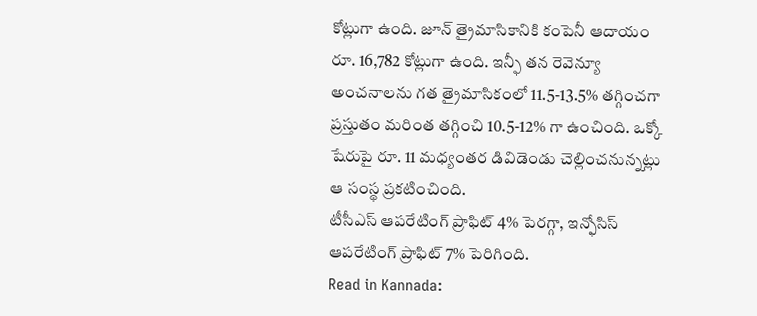కోట్లుగా ఉంది. జూన్ త్రైమాసికానికి కంపెనీ ఆదాయం రూ. 16,782 కోట్లుగా ఉంది. ఇన్ఫీ తన రెవెన్యూ అంచనాలను గత త్రైమాసికంలో 11.5-13.5% తగ్గించగా ప్రస్తుతం మరింత తగ్గించి 10.5-12% గా ఉంచింది. ఒక్కో షేరుపై రూ. 11 మధ్యంతర డివిడెండు చెల్లించనున్నట్లు ఆ సంస్థ ప్రకటించింది.
టీసీఎస్ ఆపరేటింగ్ ప్రాఫిట్ 4% పెరగ్గా, ఇన్ఫోసిస్ ఆపరేటింగ్ ప్రాఫిట్ 7% పెరిగింది.
Read in Kannada: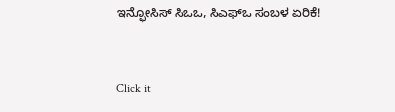ಇನ್ಫೋಸಿಸ್ ಸಿಒಒ, ಸಿಎಫ್ಒ ಸಂಬಳ ಏರಿಕೆ!


Click it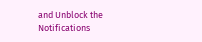and Unblock the Notifications